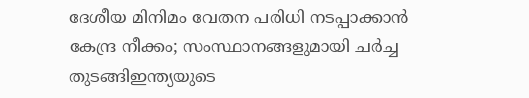ദേശീയ മിനിമം വേതന പരിധി നടപ്പാക്കാൻ കേന്ദ്ര നീക്കം; സംസ്ഥാനങ്ങളുമായി ചർച്ച തുടങ്ങിഇന്ത്യയുടെ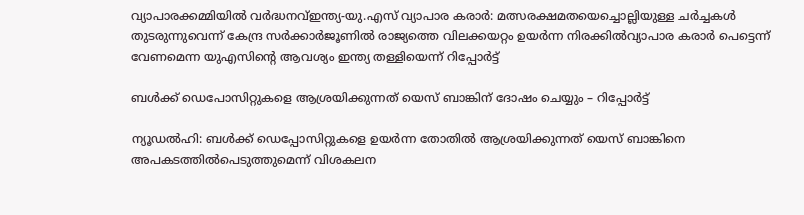വ്യാപാരക്കമ്മിയില്‍ വര്‍ദ്ധനവ്ഇന്ത്യ-യു.എസ് വ്യാപാര കരാർ: മത്സരക്ഷമതയെച്ചൊല്ലിയുള്ള ചർച്ചകൾ തുടരുന്നുവെന്ന് കേന്ദ്ര സർക്കാർജൂണിൽ രാജ്യത്തെ വിലക്കയറ്റം ഉയർന്ന നിരക്കിൽവ്യാപാര കരാർ പെട്ടെന്ന് വേണമെന്ന യുഎസിന്റെ ആവശ്യം ഇന്ത്യ തള്ളിയെന്ന് റിപ്പോർട്ട്

ബള്‍ക്ക് ഡെപോസിറ്റുകളെ ആശ്രയിക്കുന്നത് യെസ് ബാങ്കിന് ദോഷം ചെയ്യും – റിപ്പോര്‍ട്ട്

ന്യൂഡല്‍ഹി: ബള്‍ക്ക് ഡെപ്പോസിറ്റുകളെ ഉയര്‍ന്ന തോതില്‍ ആശ്രയിക്കുന്നത് യെസ് ബാങ്കിനെ അപകടത്തില്‍പെടുത്തുമെന്ന് വിശകലന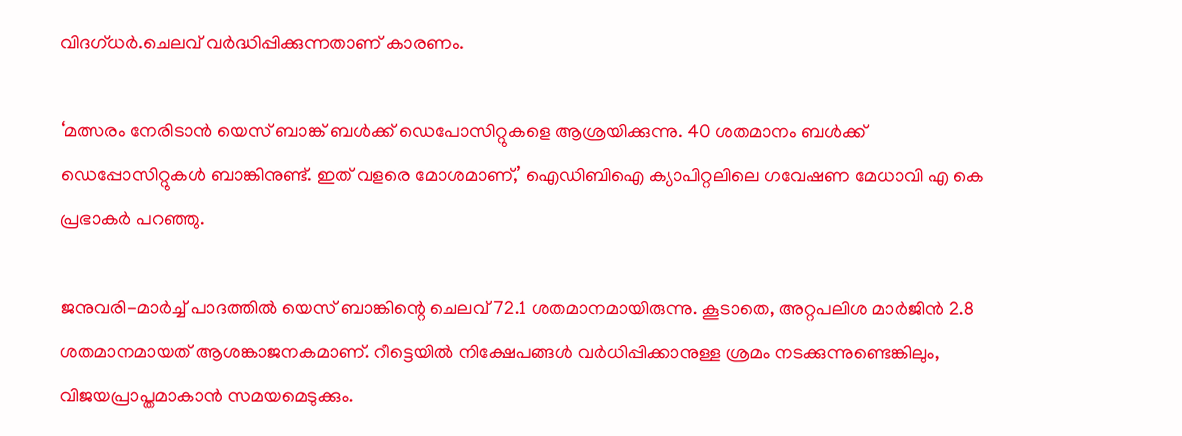വിദഗ്ധര്‍.ചെലവ് വര്‍ദ്ധിപ്പിക്കുന്നതാണ് കാരണം.

‘മത്സരം നേരിടാന്‍ യെസ് ബാങ്ക് ബള്‍ക്ക് ഡെപോസിറ്റുകളെ ആശ്രയിക്കുന്നു. 40 ശതമാനം ബള്‍ക്ക് ഡെപ്പോസിറ്റുകള്‍ ബാങ്കിനുണ്ട്. ഇത് വളരെ മോശമാണ്,’ ഐഡിബിഐ ക്യാപിറ്റലിലെ ഗവേഷണ മേധാവി എ കെ പ്രഭാകര്‍ പറഞ്ഞു.

ജനുവരി-മാര്‍ച്ച് പാദത്തില്‍ യെസ് ബാങ്കിന്റെ ചെലവ് 72.1 ശതമാനമായിരുന്നു. കൂടാതെ, അറ്റപലിശ മാര്‍ജിന്‍ 2.8 ശതമാനമായത് ആശങ്കാജനകമാണ്. റീട്ടെയില്‍ നിക്ഷേപങ്ങള്‍ വര്‍ധിപ്പിക്കാനുള്ള ശ്രമം നടക്കുന്നുണ്ടെങ്കിലും, വിജയപ്രാപ്തമാകാന്‍ സമയമെടുക്കും.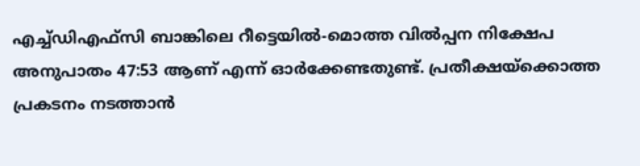എച്ച്ഡിഎഫ്സി ബാങ്കിലെ റീട്ടെയില്‍-മൊത്ത വില്‍പ്പന നിക്ഷേപ അനുപാതം 47:53 ആണ് എന്ന് ഓര്‍ക്കേണ്ടതുണ്ട്. പ്രതീക്ഷയ്‌ക്കൊത്ത പ്രകടനം നടത്താന്‍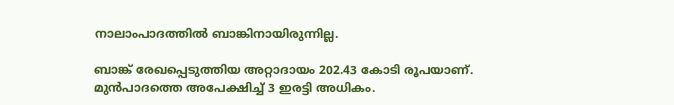നാലാംപാദത്തില്‍ ബാങ്കിനായിരുന്നില്ല.

ബാങ്ക് രേഖപ്പെടുത്തിയ അറ്റാദായം 202.43 കോടി രൂപയാണ്. മുന്‍പാദത്തെ അപേക്ഷിച്ച് 3 ഇരട്ടി അധികം.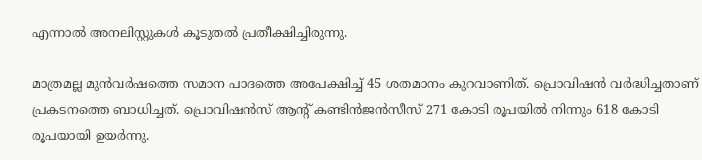എന്നാല്‍ അനലിസ്റ്റുകള്‍ കൂടുതല്‍ പ്രതീക്ഷിച്ചിരുന്നു.

മാത്രമല്ല മുന്‍വര്‍ഷത്തെ സമാന പാദത്തെ അപേക്ഷിച്ച് 45 ശതമാനം കുറവാണിത്. പ്രൊവിഷന്‍ വര്‍ദ്ധിച്ചതാണ് പ്രകടനത്തെ ബാധിച്ചത്. പ്രൊവിഷന്‍സ് ആന്റ് കണ്ടിന്‍ജന്‍സീസ് 271 കോടി രൂപയില്‍ നിന്നും 618 കോടി രൂപയായി ഉയര്‍ന്നു.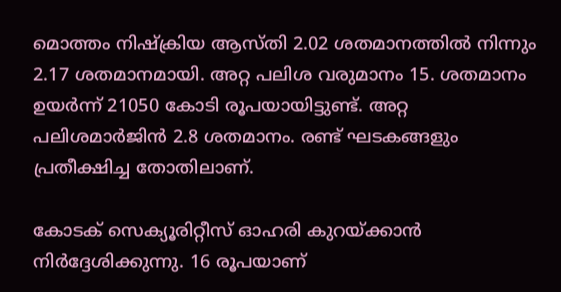മൊത്തം നിഷ്‌ക്രിയ ആസ്തി 2.02 ശതമാനത്തില്‍ നിന്നും 2.17 ശതമാനമായി. അറ്റ പലിശ വരുമാനം 15. ശതമാനം ഉയര്‍ന്ന് 21050 കോടി രൂപയായിട്ടുണ്ട്. അറ്റ പലിശമാര്‍ജിന്‍ 2.8 ശതമാനം. രണ്ട് ഘടകങ്ങളും പ്രതീക്ഷിച്ച തോതിലാണ്.

കോടക് സെക്യൂരിറ്റീസ് ഓഹരി കുറയ്ക്കാന്‍ നിര്‍ദ്ദേശിക്കുന്നു. 16 രൂപയാണ്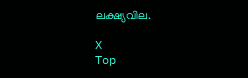ലക്ഷ്യവില.

X
Top